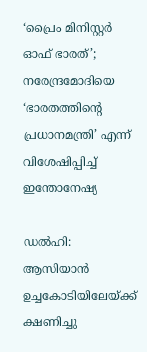‘പ്രൈം മിനിസ്റ്റര്‍ ഓഫ് ഭാരത്‌’; നരേന്ദ്രമോദിയെ ‘ഭാരതത്തിന്റെ പ്രധാനമന്ത്രി’ എന്ന് വിശേഷിപ്പിച്ച്‌ ഇന്തോനേഷ്യ

ഡല്‍ഹി: ആസിയാൻ ഉച്ചകോടിയിലേയ്‌ക്ക് ക്ഷണിച്ചു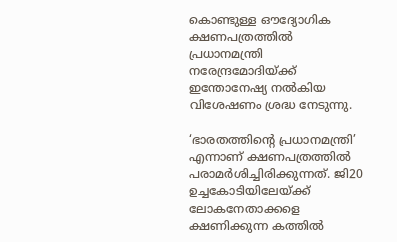കൊണ്ടുള്ള ഔദ്യോഗിക ക്ഷണപത്രത്തില്‍ പ്രധാനമന്ത്രി നരേന്ദ്രമോദിയ്‌ക്ക് ഇന്തോനേഷ്യ നല്‍കിയ വിശേഷണം ശ്രദ്ധ നേടുന്നു.

‘ഭാരതത്തിന്റെ പ്രധാനമന്ത്രി’ എന്നാണ് ക്ഷണപത്രത്തില്‍ പരാമര്‍ശിച്ചിരിക്കുന്നത്. ജി20 ഉച്ചകോടിയിലേയ്‌ക്ക് ലോകനേതാക്കളെ ക്ഷണിക്കുന്ന കത്തില്‍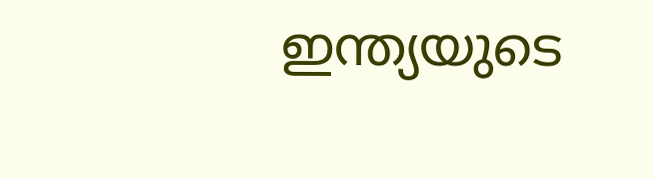ഇന്ത്യയുടെ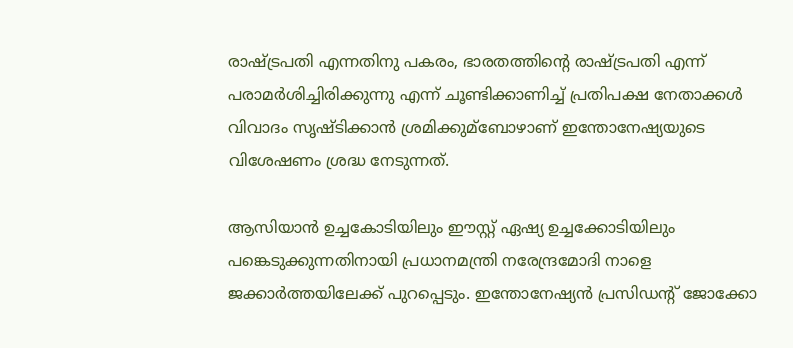രാഷ്‌ട്രപതി എന്നതിനു പകരം, ഭാരതത്തിന്റെ രാഷ്‌ട്രപതി എന്ന് പരാമര്‍ശിച്ചിരിക്കുന്നു എന്ന് ചൂണ്ടിക്കാണിച്ച്‌ പ്രതിപക്ഷ നേതാക്കള്‍ വിവാദം സൃഷ്ടിക്കാൻ ശ്രമിക്കുമ്ബോഴാണ് ഇന്തോനേഷ്യയുടെ വിശേഷണം ശ്രദ്ധ നേടുന്നത്.

ആസിയാൻ ഉച്ചകോടിയിലും ഈസ്റ്റ് ഏഷ്യ ഉച്ചക്കോടിയിലും പങ്കെടുക്കുന്നതിനായി പ്രധാനമന്ത്രി നരേന്ദ്രമോദി നാളെ ജക്കാര്‍ത്തയിലേക്ക് പുറപ്പെടും. ഇന്തോനേഷ്യൻ പ്രസിഡന്റ് ജോക്കോ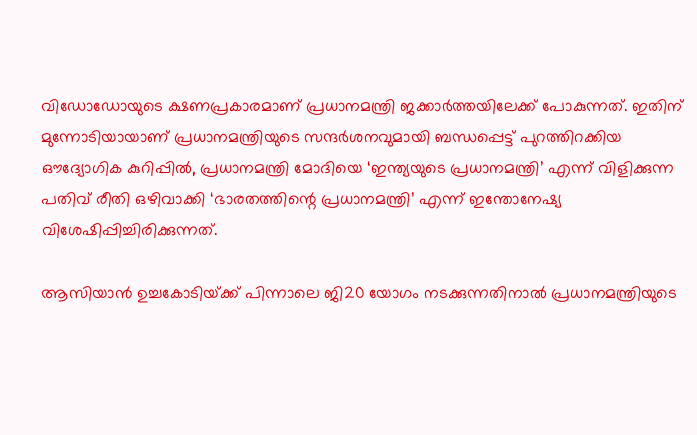വിഡോഡോയുടെ ക്ഷണപ്രകാരമാണ് പ്രധാനമന്ത്രി ജക്കാര്‍ത്തയിലേക്ക് പോകുന്നത്. ഇതിന് മുന്നോടിയായാണ് പ്രധാനമന്ത്രിയുടെ സന്ദര്‍ശനവുമായി ബന്ധപ്പെട്ട് പുറത്തിറക്കിയ ഔദ്യോഗിക കുറിപ്പില്‍, പ്രധാനമന്ത്രി മോദിയെ ‘ഇന്ത്യയുടെ പ്രധാനമന്ത്രി’ എന്ന് വിളിക്കുന്ന പതിവ് രീതി ഒഴിവാക്കി ‘ഭാരതത്തിന്റെ പ്രധാനമന്ത്രി’ എന്ന് ഇന്തോനേഷ്യ വിശേഷിപ്പിച്ചിരിക്കുന്നത്.

ആസിയാൻ ഉച്ചകോടിയ്‌ക്ക് പിന്നാലെ ജി20 യോഗം നടക്കുന്നതിനാല്‍ പ്രധാനമന്ത്രിയുടെ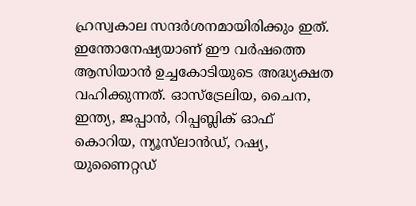ഹ്രസ്വകാല സന്ദര്‍ശനമായിരിക്കും ഇത്. ഇന്തോനേഷ്യയാണ് ഈ വര്‍ഷത്തെ ആസിയാൻ ഉച്ചകോടിയുടെ അദ്ധ്യക്ഷത വഹിക്കുന്നത്. ഓസ്ട്രേലിയ, ചൈന, ഇന്ത്യ, ജപ്പാൻ, റിപ്പബ്ലിക് ഓഫ് കൊറിയ, ന്യൂസ്‌ലാൻഡ്, റഷ്യ, യുണൈറ്റഡ്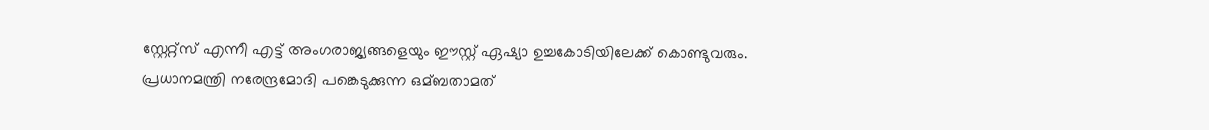സ്റ്റേറ്റ്‌സ് എന്നീ എട്ട് അംഗരാജ്യങ്ങളെയും ഈസ്റ്റ് ഏഷ്യാ ഉച്ചകോടിയിലേക്ക് കൊണ്ടുവരും. പ്രധാനമന്ത്രി നരേന്ദ്രമോദി പങ്കെടുക്കുന്ന ഒമ്ബതാമത്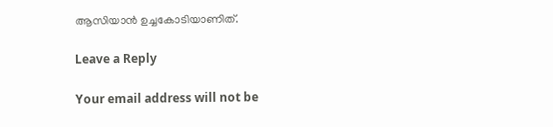ആസിയാൻ ഉച്ചകോടിയാണിത്.

Leave a Reply

Your email address will not be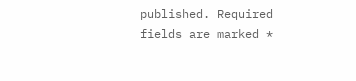published. Required fields are marked *